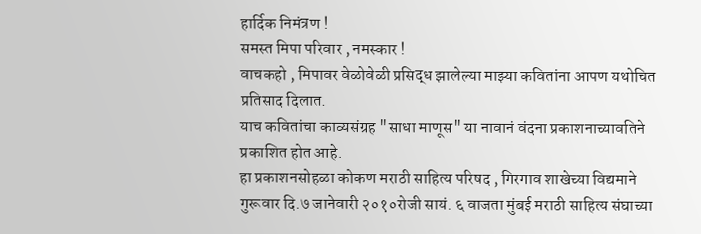हार्दिक निमंत्रण !
समस्त मिपा परिवार , नमस्कार !
वाचकहो , मिपावर वेळोवेळी प्रसिद्ध झालेल्या माझ्या कवितांना आपण यथोचित प्रतिसाद दिलात.
याच कवितांचा काव्यसंग्रह "साधा माणूस" या नावानं वंदना प्रकाशनाच्यावतिने प्रकाशित होत आहे.
हा प्रकाशनसोहळा कोकण मराठी साहित्य परिषद , गिरगाव शाखेच्या विद्यमाने गुरूवार दि.७ जानेवारी २०१०रोजी सायं. ६ वाजता मुंबई मराठी साहित्य संघाच्या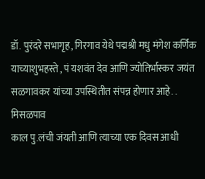डॉ. पुरंदरे सभागृह, गिरगाव येथे पद्मश्री मधु मंगेश कर्णिक याच्याशुभहस्ते , पं यशवंत देव आणि ज्योतिर्भास्कर जयंत सळगावकर यांच्या उपस्थितीत संपन्न होणार आहे. .
मिसळपाव
काल पु.लंची जंयती आणि त्याच्या एक दिवस आधी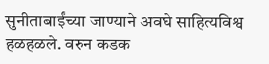सुनीताबाईंच्या जाण्याने अवघे साहित्यविश्व हळहळले. वरुन कडक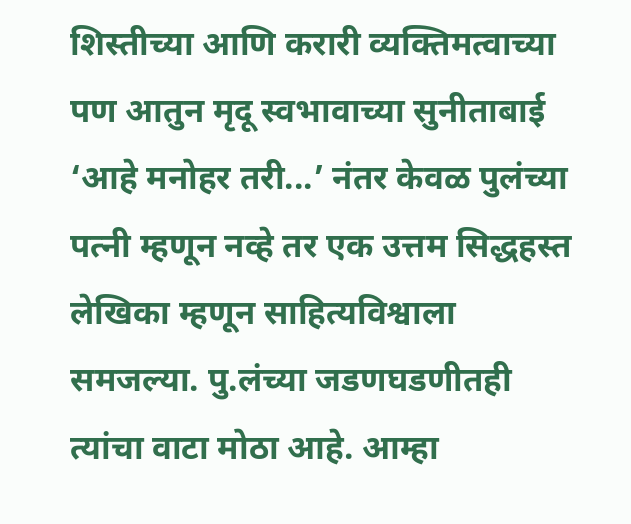शिस्तीच्या आणि करारी व्यक्तिमत्वाच्या पण आतुन मृदू स्वभावाच्या सुनीताबाई ‘आहे मनोहर तरी...’ नंतर केवळ पुलंच्या पत्नी म्हणून नव्हे तर एक उत्तम सिद्धहस्त लेखिका म्हणून साहित्यविश्वाला समजल्या. पु.लंच्या जडणघडणीतही त्यांचा वाटा मोठा आहे. आम्हा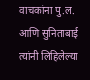वाचकांना पु.ल. आणि सुनिताबाई त्यांनी लिहिलेल्या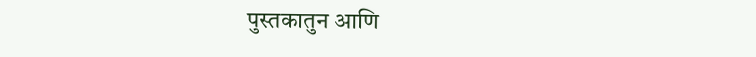पुस्तकातुन आणि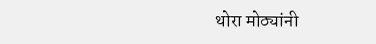थोरा मोठ्यांनी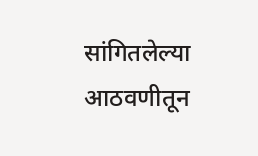सांगितलेल्या आठवणीतून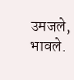उमजले, भावले.